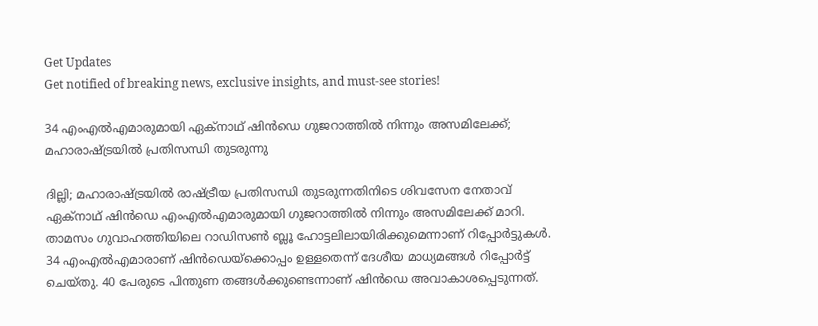Get Updates
Get notified of breaking news, exclusive insights, and must-see stories!

34 എംഎൽഎമാരുമായി ഏക്നാഥ് ഷിൻഡെ ഗുജറാത്തിൽ നിന്നും അസമിലേക്ക്; മഹാരാഷ്ട്രയിൽ പ്രതിസന്ധി തുടരുന്നു

ദില്ലി; മഹാരാഷ്ട്രയിൽ രാഷ്ട്രീയ പ്രതിസന്ധി തുടരുന്നതിനിടെ ശിവസേന നേതാവ് ഏക്നാഥ് ഷിൻഡെ എംഎൽഎമാരുമായി ഗുജറാത്തിൽ നിന്നും അസമിലേക്ക് മാറി. താമസം ഗുവാഹത്തിയിലെ റാഡിസണ്‍ ബ്ലൂ ഹോട്ടലിലായിരിക്കുമെന്നാണ് റിപ്പോർട്ടുകൾ. 34 എംഎൽഎമാരാണ് ഷിൻഡെയ്ക്കൊപ്പം ഉള്ളതെന്ന് ദേശീയ മാധ്യമങ്ങൾ റിപ്പോർട്ട് ചെയ്തു. 40 പേരുടെ പിന്തുണ തങ്ങൾക്കുണ്ടെന്നാണ് ഷിൻഡെ അവാകാശപ്പെടുന്നത്.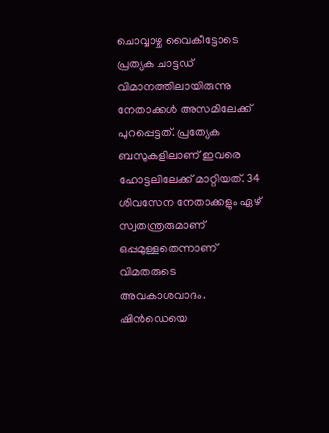ചൊവ്വാഴ്ച വൈകീട്ടോടെ പ്രത്യക ചാട്ടഡ് വിമാനത്തിലായിരുന്നു നേതാക്കൾ അസമിലേക്ക് പുറപ്പെട്ടത്. പ്രത്യേക ബസുകളിലാണ് ഇവരെ ഹോട്ടലിലേക്ക് മാറ്റിയത്. 34 ശിവസേന നേതാക്കളും ഏഴ് സ്വതന്ത്രരുമാണ് ഒപ്പമുള്ളതെന്നാണ് വിമതരുടെ അവകാശവാദം. ഷിൻഡെയെ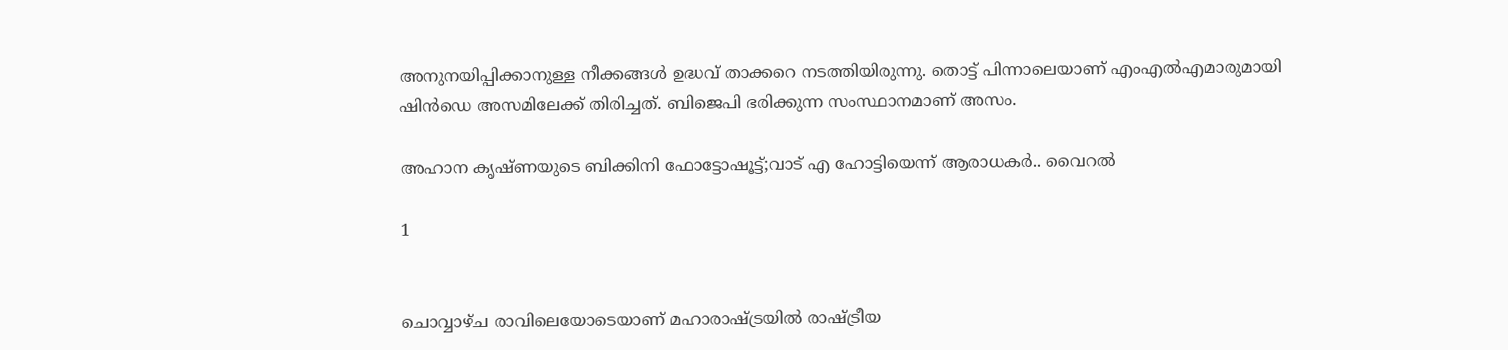അനുനയിപ്പിക്കാനുള്ള നീക്കങ്ങൾ ഉദ്ധവ് താക്കറെ നടത്തിയിരുന്നു. തൊട്ട് പിന്നാലെയാണ് എംഎൽഎമാരുമായി ഷിൻഡെ അസമിലേക്ക് തിരിച്ചത്. ബിജെപി ഭരിക്കുന്ന സംസ്ഥാനമാണ് അസം.

അഹാന കൃഷ്ണയുടെ ബിക്കിനി ഫോട്ടോഷൂട്ട്;വാട് എ ഹോട്ടിയെന്ന് ആരാധകർ.. വൈറൽ

1


ചൊവ്വാഴ്ച രാവിലെയോടെയാണ് മഹാരാഷ്ട്രയിൽ രാഷ്ട്രീയ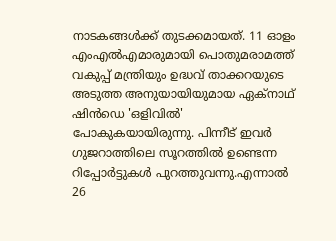നാടകങ്ങൾക്ക് തുടക്കമായത്. 11 ഓളം എംഎൽഎമാരുമായി പൊതുമരാമത്ത് വകുപ്പ് മന്ത്രിയും ഉദ്ധവ് താക്കറയുടെ അടുത്ത അനുയായിയുമായ ഏക്നാഥ് ഷിൻഡെ 'ഒളിവിൽ' പോകുകയായിരുന്നു. പിന്നീട് ഇവർ ഗുജറാത്തിലെ സൂറത്തിൽ ഉണ്ടെന്ന റിപ്പോർട്ടുകൾ പുറത്തുവന്നു.എന്നാൽ 26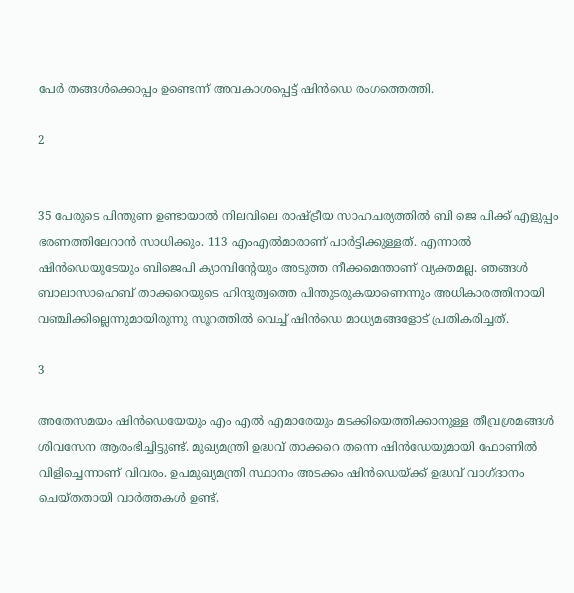പേർ തങ്ങൾക്കൊപ്പം ഉണ്ടെന്ന് അവകാശപ്പെട്ട് ഷിൻഡെ രംഗത്തെത്തി.

2


35 പേരുടെ പിന്തുണ ഉണ്ടായാൽ നിലവിലെ രാഷ്ട്രീയ സാഹചര്യത്തിൽ ബി ജെ പിക്ക് എളുപ്പം ഭരണത്തിലേറാൻ സാധിക്കും. 113 എംഎൽമാരാണ് പാർട്ടിക്കുള്ളത്. എന്നാൽ ഷിൻഡെയുടേയും ബിജെപി ക്യാമ്പിന്റേയും അടുത്ത നീക്കമെന്താണ് വ്യക്തമല്ല. ഞങ്ങൾ ബാലാസാഹെബ് താക്കറെയുടെ ഹിന്ദുത്വത്തെ പിന്തുടരുകയാണെന്നും അധികാരത്തിനായി വഞ്ചിക്കില്ലെന്നുമായിരുന്നു സൂറത്തിൽ വെച്ച് ഷിൻഡെ മാധ്യമങ്ങളോട് പ്രതികരിച്ചത്.

3

അതേസമയം ഷിൻഡെയേയും എം എൽ എമാരേയും മടക്കിയെത്തിക്കാനുള്ള തീവ്രശ്രമങ്ങൾ ശിവസേന ആരംഭിച്ചിട്ടുണ്ട്. മുഖ്യമന്ത്രി ഉദ്ധവ് താക്കറെ തന്നെ ഷിൻഡേയുമായി ഫോണിൽ വിളിച്ചെന്നാണ് വിവരം. ഉപമുഖ്യമന്ത്രി സ്ഥാനം അടക്കം ഷിൻഡെയ്ക്ക് ഉദ്ധവ് വാഗ്ദാനം ചെയ്തതായി വാർത്തകൾ ഉണ്ട്.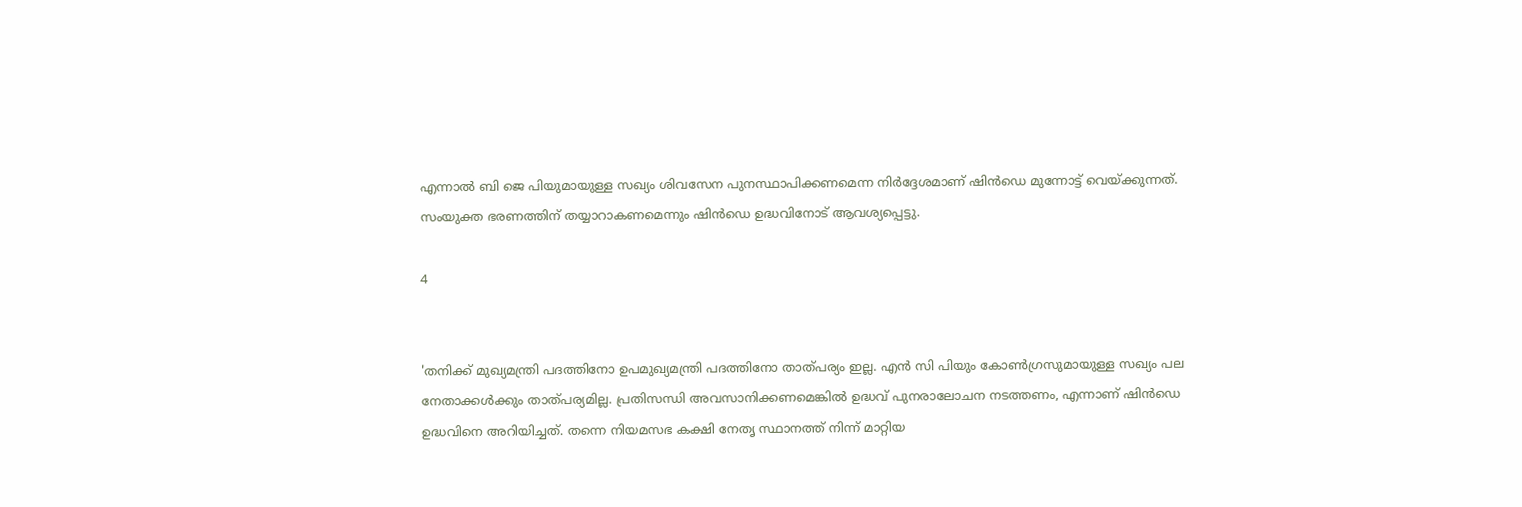എന്നാൽ ബി ജെ പിയുമായുള്ള സഖ്യം ശിവസേന പുനസ്ഥാപിക്കണമെന്ന നിർദ്ദേശമാണ് ഷിൻഡെ മുന്നോട്ട് വെയ്ക്കുന്നത്. സംയുക്ത ഭരണത്തിന് തയ്യാറാകണമെന്നും ഷിൻഡെ ഉദ്ധവിനോട് ആവശ്യപ്പെട്ടു.

4


'തനിക്ക് മുഖ്യമന്ത്രി പദത്തിനോ ഉപമുഖ്യമന്ത്രി പദത്തിനോ താത്പര്യം ഇല്ല. എൻ സി പിയും കോൺഗ്രസുമായുള്ള സഖ്യം പല നേതാക്കൾക്കും താത്പര്യമില്ല. പ്രതിസന്ധി അവസാനിക്കണമെങ്കിൽ ഉദ്ധവ് പുനരാലോചന നടത്തണം, എന്നാണ് ഷിൻഡെ ഉദ്ധവിനെ അറിയിച്ചത്. തന്നെ നിയമസഭ കക്ഷി നേതൃ സ്ഥാനത്ത് നിന്ന് മാറ്റിയ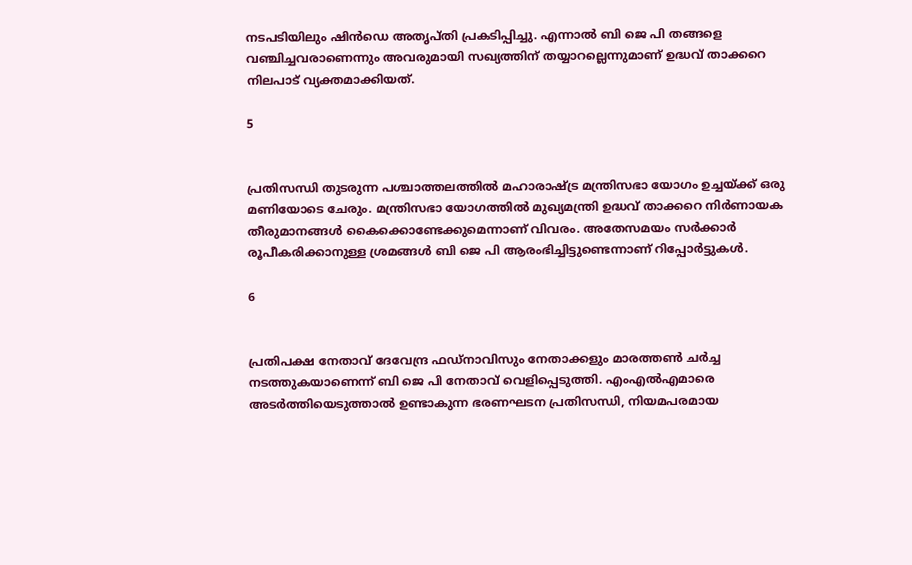നടപടിയിലും ഷിൻഡെ അതൃപ്തി പ്രകടിപ്പിച്ചു. എന്നാൽ ബി ജെ പി തങ്ങളെ വഞ്ചിച്ചവരാണെന്നും അവരുമായി സഖ്യത്തിന് തയ്യാറല്ലെന്നുമാണ് ഉദ്ധവ് താക്കറെ നിലപാട് വ്യക്തമാക്കിയത്.

5


പ്രതിസന്ധി തുടരുന്ന പശ്ചാത്തലത്തിൽ മഹാരാഷ്ട്ര മന്ത്രിസഭാ യോഗം ഉച്ചയ്ക്ക് ഒരു മണിയോടെ ചേരും. മന്ത്രിസഭാ യോഗത്തില്‍ മുഖ്യമന്ത്രി ഉദ്ധവ് താക്കറെ നിര്‍ണായക തീരുമാനങ്ങൾ കൈക്കൊണ്ടേക്കുമെന്നാണ് വിവരം. അതേസമയം സർക്കാർ രൂപീകരിക്കാനുള്ള ശ്രമങ്ങൾ ബി ജെ പി ആരംഭിച്ചിട്ടുണ്ടെന്നാണ് റിപ്പോർട്ടുകൾ.

6


പ്രതിപക്ഷ നേതാവ് ദേവേന്ദ്ര ഫഡ്നാവിസും നേതാക്കളും മാരത്തൺ ചർച്ച നടത്തുകയാണെന്ന് ബി ജെ പി നേതാവ് വെളിപ്പെടുത്തി. എംഎൽഎമാരെ അടർത്തിയെടുത്താൽ ഉണ്ടാകുന്ന ഭരണഘടന പ്രതിസന്ധി, നിയമപരമായ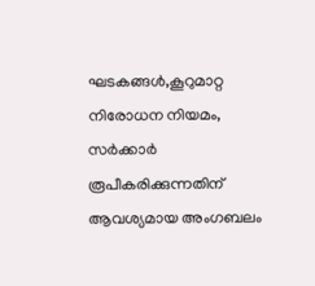ഘടകങ്ങൾ,കൂറുമാറ്റ നിരോധന നിയമം, സർക്കാർ രൂപീകരിക്കുന്നതിന് ആവശ്യമായ അംഗബലം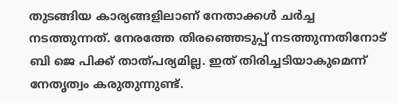തുടങ്ങിയ കാര്യങ്ങളിലാണ് നേതാക്കൾ ചർച്ച നടത്തുന്നത്. നേരത്തേ തിരഞ്ഞെടുപ്പ് നടത്തുന്നതിനോട് ബി ജെ പിക്ക് താത്പര്യമില്ല. ഇത് തിരിച്ചടിയാകുമെന്ന് നേതൃത്വം കരുതുന്നുണ്ട്.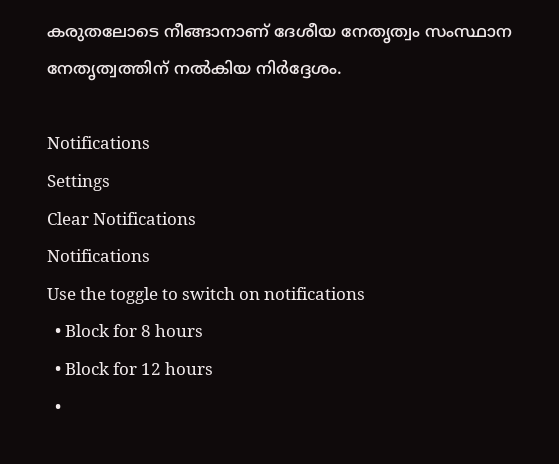കരുതലോടെ നീങ്ങാനാണ് ദേശീയ നേതൃത്വം സംസ്ഥാന നേതൃത്വത്തിന് നൽകിയ നിർദ്ദേശം.

Notifications
Settings
Clear Notifications
Notifications
Use the toggle to switch on notifications
  • Block for 8 hours
  • Block for 12 hours
  •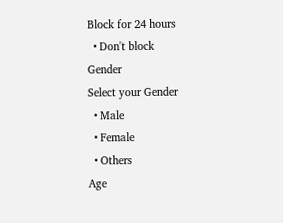Block for 24 hours
  • Don't block
Gender
Select your Gender
  • Male
  • Female
  • Others
Age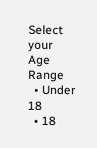Select your Age Range
  • Under 18
  • 18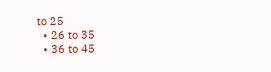to 25
  • 26 to 35
  • 36 to 45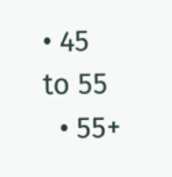• 45 to 55
  • 55+